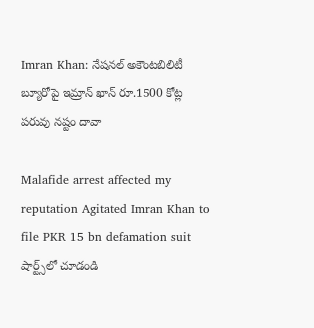Imran Khan: నేషనల్ అకౌంటబిలిటీ బ్యూరోపై ఇమ్రాన్ ఖాన్ రూ.1500 కోట్ల పరువు నష్టం దావా

Malafide arrest affected my reputation Agitated Imran Khan to file PKR 15 bn defamation suit
షార్ట్స్‌లో చూడండి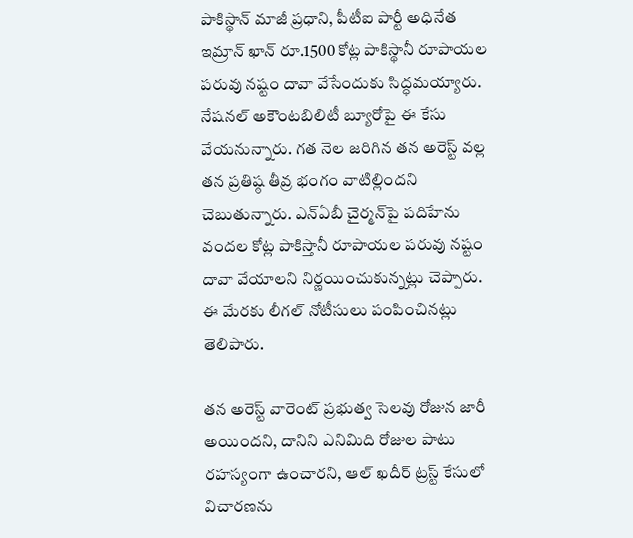పాకిస్థాన్ మాజీ ప్రధాని, పీటీఐ పార్టీ అధినేత ఇమ్రాన్ ఖాన్ రూ.1500 కోట్ల పాకిస్థానీ రూపాయల పరువు నష్టం దావా వేసేందుకు సిద్ధమయ్యారు. నేషనల్ అకౌంటబిలిటీ బ్యూరోపై ఈ కేసు వేయనున్నారు. గత నెల జరిగిన తన అరెస్ట్ వల్ల తన ప్రతిష్ఠ తీవ్ర భంగం వాటిల్లిందని చెబుతున్నారు. ఎన్ఏబీ చైర్మన్‌పై పదిహేను వందల కోట్ల పాకిస్తానీ రూపాయల పరువు నష్టం దావా వేయాలని నిర్ణయించుకున్నట్లు చెప్పారు. ఈ మేరకు లీగల్ నోటీసులు పంపించినట్లు తెలిపారు.

తన అరెస్ట్ వారెంట్ ప్రభుత్వ సెలవు రోజున జారీ అయిందని, దానిని ఎనిమిది రోజుల పాటు రహస్యంగా ఉంచారని, ఆల్ ఖదీర్ ట్రస్ట్ కేసులో విచారణను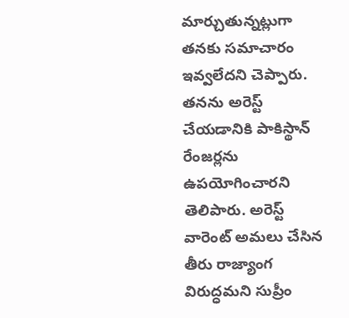మార్చుతున్నట్లుగా తనకు సమాచారం ఇవ్వలేదని చెప్పారు. తనను అరెస్ట్ చేయడానికి పాకిస్థాన్ రేంజర్లను ఉపయోగించారని తెలిపారు. అరెస్ట్ వారెంట్ అమలు చేసిన తీరు రాజ్యాంగ విరుద్ధమని సుప్రీం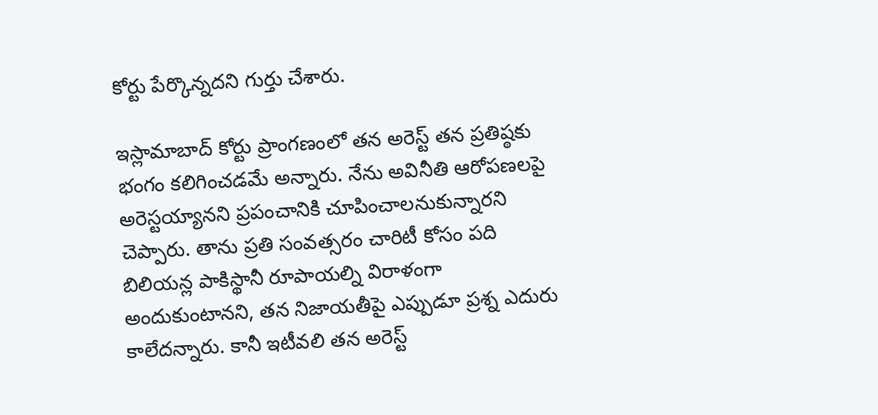కోర్టు పేర్కొన్నదని గుర్తు చేశారు.

ఇస్లామాబాద్ కోర్టు ప్రాంగణంలో తన అరెస్ట్ తన ప్రతిష్ఠకు భంగం కలిగించడమే అన్నారు. నేను అవినీతి ఆరోపణలపై అరెస్టయ్యానని ప్రపంచానికి చూపించాలనుకున్నారని చెప్పారు. తాను ప్రతి సంవత్సరం చారిటీ కోసం పది బిలియన్ల పాకిస్థానీ రూపాయల్ని విరాళంగా అందుకుంటానని, తన నిజాయతీపై ఎప్పుడూ ప్రశ్న ఎదురు కాలేదన్నారు. కానీ ఇటీవలి తన అరెస్ట్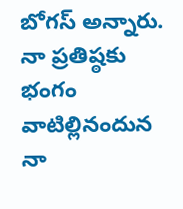బోగస్ అన్నారు. నా ప్రతిష్ఠకు భంగం వాటిల్లినందున నా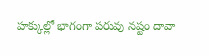హక్కుల్లో భాగంగా పరువు నష్టం దావా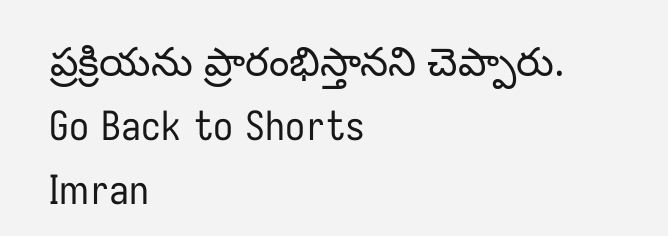ప్రక్రియను ప్రారంభిస్తానని చెప్పారు.
Go Back to Shorts
Imran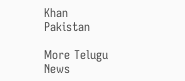Khan
Pakistan

More Telugu News